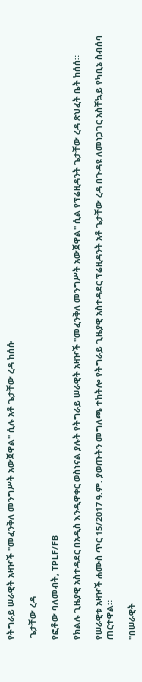የትግራይ ሠራዊት አዛዦች "መፈንቅለ መንግሥት አውጀዋል" ሲሉ አቶ ጌታቸው ረዳ ከሰሱ

 ጌታቸው ረዳ

የፎቶው ባለመብት, TPLF/FB

የክልሉ ጊዜያዊ አስተዳደር በአዲስ እንዲዋቀር ወስነናል ያሉት የትግራይ ሠራዊት አዛዦች "መፈንቅለ መንግሥት አውጀዋል" ሲል የፕሬዚዳንት ጌታቸው ረዳ ጽህፈት ቤት ከሰሰ።

የሠራዊቱ አዛዦች ሐሙስ ጥር 15/2017 ዓ.ም. ያወጡትን መግለጫ ተከትሎ የትግራይ ጊዜያዊ አስተዳደር ፕሬዚዳንት አቶ ጌታቸው ረዳ በጉዳዩ ለመነጋገር አስቸኳይ የካቢኔ ስብሰባ ጠርተዋል።

"በሠራዊት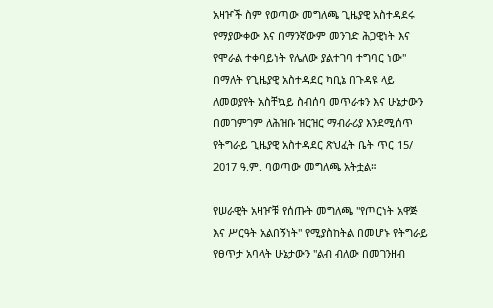አዛዦች ስም የወጣው መግለጫ ጊዜያዊ አስተዳደሩ የማያውቀው እና በማንኛውም መንገድ ሕጋዊነት እና የሞራል ተቀባይነት የሌለው ያልተገባ ተግባር ነው" በማለት የጊዜያዊ አስተዳደር ካቢኔ በጉዳዩ ላይ ለመወያየት አስቸኳይ ስብሰባ መጥራቱን እና ሁኔታውን በመገምገም ለሕዝቡ ዝርዝር ማብራሪያ እንደሚሰጥ የትግራይ ጊዜያዊ አስተዳደር ጽህፈት ቤት ጥር 15/ 2017 ዓ.ም. ባወጣው መግለጫ አትቷል።

የሠራዊት አዛዦቹ የሰጡት መግለጫ "የጦርነት አዋጅ እና ሥርዓት አልበኝነት" የሚያስከትል በመሆኑ የትግራይ የፀጥታ አባላት ሁኔታውን "ልብ ብለው በመገንዘብ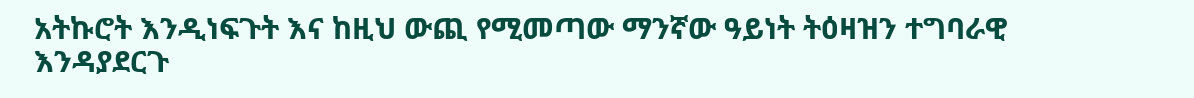አትኩሮት እንዲነፍጉት እና ከዚህ ውጪ የሚመጣው ማንኛው ዓይነት ትዕዛዝን ተግባራዊ እንዳያደርጉ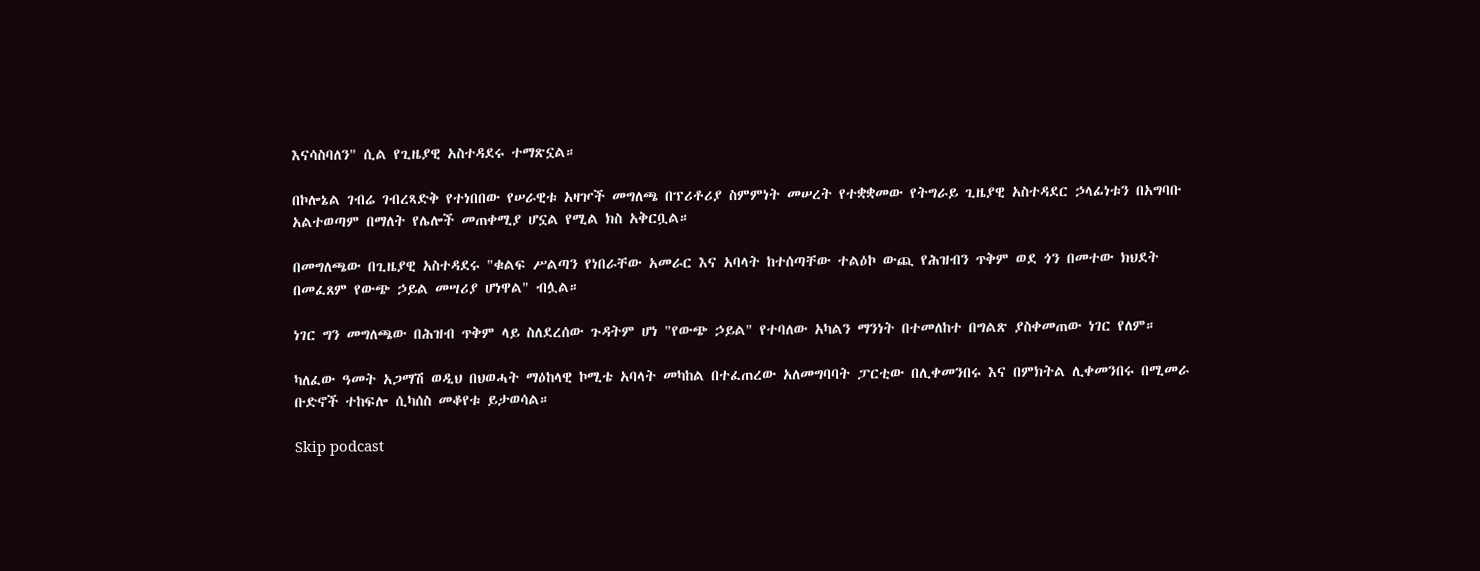እናሳስባለን" ሲል የጊዜያዊ አስተዳደሩ ተማጽኗል።

በኮሎኔል ገብሬ ገብረጻድቅ የተነበበው የሠራዊቱ አዛዦች መግለጫ በፕሪቶሪያ ስምምነት መሠረት የተቋቋመው የትግራይ ጊዜያዊ አስተዳደር ኃላፊነቱን በአግባቡ አልተወጣም በማለት የሌሎች መጠቀሚያ ሆኗል የሚል ክስ አቅርቧል።

በመግለጫው በጊዜያዊ አስተዳደሩ "ቁልፍ ሥልጣን የነበራቸው አመራር እና አባላት ከተሰጣቸው ተልዕኮ ውጪ የሕዝብን ጥቅም ወደ ጎን በመተው ክህደት በመፈጸም የውጭ ኃይል መሣሪያ ሆነዋል" ብሏል።

ነገር ግን መግለጫው በሕዝብ ጥቅም ላይ ስለደረሰው ጉዳትም ሆነ "የውጭ ኃይል" የተባለው አካልን ማንነት በተመለከተ በግልጽ ያስቀመጠው ነገር የለም።

ካለፈው ዓመት አጋማሽ ወዲህ በህወሓት ማዕከላዊ ኮሚቴ አባላት መካከል በተፈጠረው አለመግባባት ፓርቲው በሊቀመንበሩ እና በምክትል ሊቀመንበሩ በሚመራ ቡድኖች ተከፍሎ ሲካሰስ መቆየቱ ይታወሳል።

Skip podcast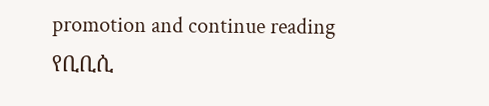promotion and continue reading
የቢቢሲ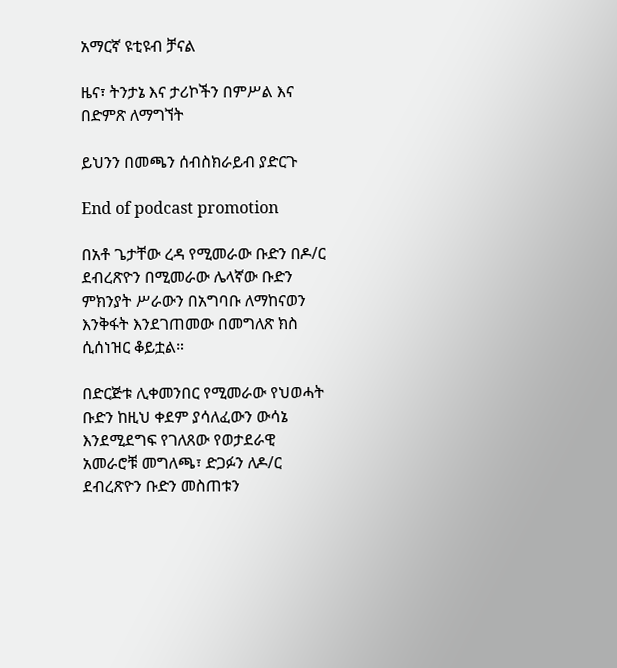አማርኛ ዩቲዩብ ቻናል

ዜና፣ ትንታኔ እና ታሪኮችን በምሥል እና በድምጽ ለማግኘት

ይህንን በመጫን ሰብስክራይብ ያድርጉ

End of podcast promotion

በአቶ ጌታቸው ረዳ የሚመራው ቡድን በዶ/ር ደብረጽዮን በሚመራው ሌላኛው ቡድን ምክንያት ሥራውን በአግባቡ ለማከናወን እንቅፋት እንደገጠመው በመግለጽ ክስ ሲሰነዝር ቆይቷል።

በድርጅቱ ሊቀመንበር የሚመራው የህወሓት ቡድን ከዚህ ቀደም ያሳለፈውን ውሳኔ እንደሚደግፍ የገለጸው የወታደራዊ አመራሮቹ መግለጫ፣ ድጋፉን ለዶ/ር ደብረጽዮን ቡድን መስጠቱን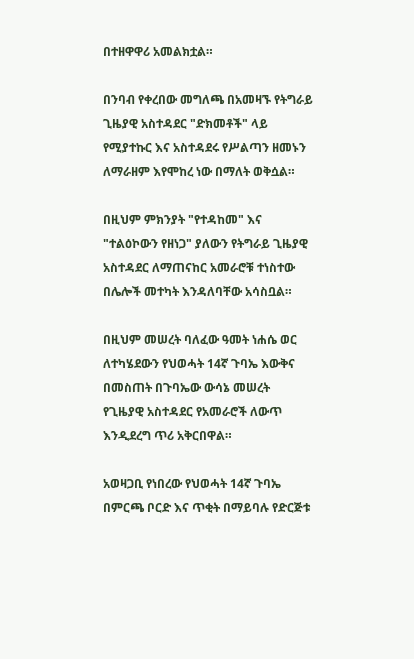በተዘዋዋሪ አመልክቷል።

በንባብ የቀረበው መግለጫ በአመዛኙ የትግራይ ጊዜያዊ አስተዳደር "ድክመቶች" ላይ የሚያተኩር እና አስተዳደሩ የሥልጣን ዘመኑን ለማራዘም እየሞከረ ነው በማለት ወቅሷል።

በዚህም ምክንያት "የተዳከመ" እና "ተልዕኮውን የዘነጋ" ያለውን የትግራይ ጊዜያዊ አስተዳደር ለማጠናከር አመራሮቹ ተነስተው በሌሎች መተካት እንዳለባቸው አሳስቧል።

በዚህም መሠረት ባለፈው ዓመት ነሐሴ ወር ለተካሄደውን የህወሓት 14ኛ ጉባኤ እውቅና በመስጠት በጉባኤው ውሳኔ መሠረት የጊዜያዊ አስተዳደር የአመራሮች ለውጥ እንዲደረግ ጥሪ አቅርበዋል።

አወዛጋቢ የነበረው የህወሓት 14ኛ ጉባኤ በምርጫ ቦርድ እና ጥቂት በማይባሉ የድርጅቱ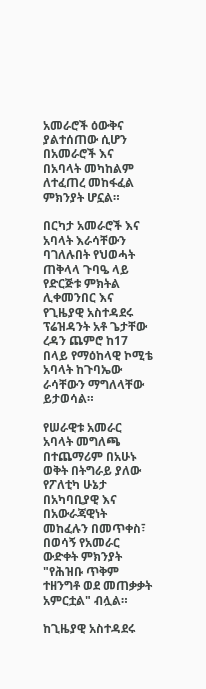አመራሮች ዕውቅና ያልተሰጠው ሲሆን በአመራሮች እና በአባላት መካከልም ለተፈጠረ መከፋፈል ምክንያት ሆኗል።

በርካታ አመራሮች እና አባላት እራሳቸውን ባገለሉበት የህወሓት ጠቅላላ ጉባዔ ላይ የድርጅቱ ምክትል ሊቀመንበር እና የጊዜያዊ አስተዳደሩ ፕሬዝዳንት አቶ ጌታቸው ረዳን ጨምሮ ከ17 በላይ የማዕከላዊ ኮሚቴ አባላት ከጉባኤው ራሳቸውን ማግለላቸው ይታወሳል።

የሠራዊቱ አመራር አባላት መግለጫ በተጨማሪም በአሁኑ ወቅት በትግራይ ያለው የፖለቲካ ሁኔታ በአካባቢያዊ እና በአውራጃዊነት መከፈሉን በመጥቀስ፣ በወሳኝ የአመራር ውድቀት ምክንያት "የሕዝቡ ጥቅም ተዘንግቶ ወደ መጠቃቃት አምርቷል" ብሏል።

ከጊዜያዊ አስተዳደሩ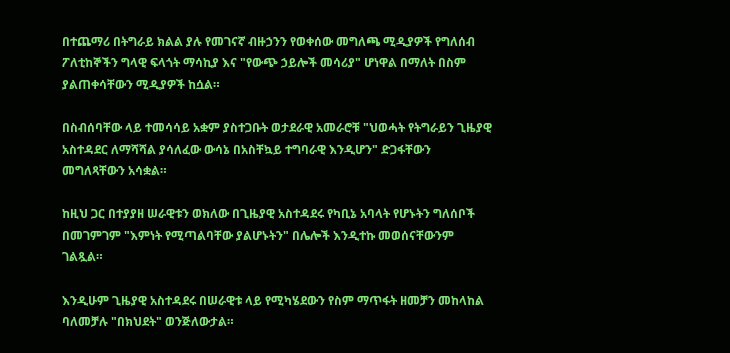በተጨማሪ በትግራይ ክልል ያሉ የመገናኛ ብዙኃንን የወቀሰው መግለጫ ሚዲያዎች የግለሰብ ፖለቲከኞችን ግላዊ ፍላጎት ማሳኪያ እና "የውጭ ኃይሎች መሳሪያ" ሆነዋል በማለት በስም ያልጠቀሳቸውን ሚዲያዎች ከሷል።

በስብሰባቸው ላይ ተመሳሳይ አቋም ያስተጋቡት ወታደራዊ አመራሮቹ "ህወሓት የትግራይን ጊዜያዊ አስተዳደር ለማሻሻል ያሳለፈው ውሳኔ በአስቸኳይ ተግባራዊ እንዲሆን" ድጋፋቸውን መግለጻቸውን አሳቋል።

ከዚህ ጋር በተያያዘ ሠራዊቱን ወክለው በጊዜያዊ አስተዳደሩ የካቢኔ አባላት የሆኑትን ግለሰቦች በመገምገም "እምነት የሚጣልባቸው ያልሆኑትን" በሌሎች እንዲተኩ መወሰናቸውንም ገልጿል።

እንዲሁም ጊዜያዊ አስተዳደሩ በሠራዊቱ ላይ የሚካሄደውን የስም ማጥፋት ዘመቻን መከላከል ባለመቻሉ "በክህደት" ወንጅለውታል።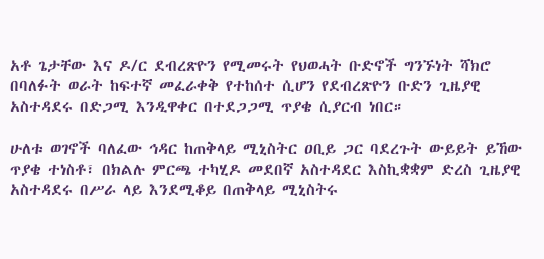አቶ ጌታቸው እና ዶ/ር ደብረጽዮን የሚመሩት የህወሓት ቡድኖች ግንኙነት ሻክሮ በባለፉት ወራት ከፍተኛ መፈራቀቅ የተከሰተ ሲሆን የደብረጽዮን ቡድን ጊዜያዊ አስተዳደሩ በድጋሚ እንዲዋቀር በተደጋጋሚ ጥያቄ ሲያርብ ነበር።

ሁለቱ ወገኖች ባለፈው ኅዳር ከጠቅላይ ሚኒስትር ዐቢይ ጋር ባደረጉት ውይይት ይኸው ጥያቄ ተነስቶ፣ በክልሉ ምርጫ ተካሂዶ መደበኛ አስተዳደር እስኪቋቋም ድረስ ጊዜያዊ አስተዳደሩ በሥራ ላይ እንደሚቆይ በጠቅላይ ሚኒስትሩ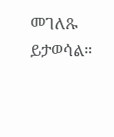መገለጹ ይታወሳል።